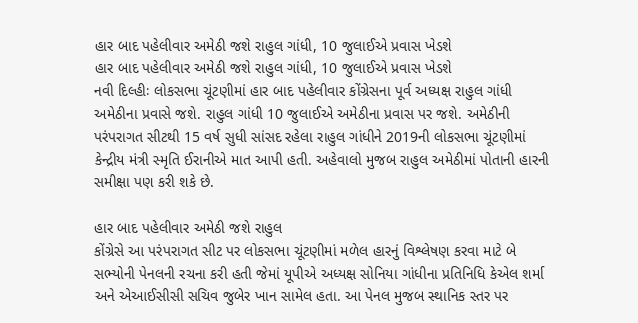હાર બાદ પહેલીવાર અમેઠી જશે રાહુલ ગાંધી, 10 જુલાઈએ પ્રવાસ ખેડશે
હાર બાદ પહેલીવાર અમેઠી જશે રાહુલ ગાંધી, 10 જુલાઈએ પ્રવાસ ખેડશે
નવી દિલ્હીઃ લોકસભા ચૂંટણીમાં હાર બાદ પહેલીવાર કોંગ્રેસના પૂર્વ અધ્યક્ષ રાહુલ ગાંધી અમેઠીના પ્રવાસે જશે. રાહુલ ગાંધી 10 જુલાઈએ અમેઠીના પ્રવાસ પર જશે. અમેઠીની પરંપરાગત સીટથી 15 વર્ષ સુધી સાંસદ રહેલા રાહુલ ગાંધીને 2019ની લોકસભા ચૂંટણીમાં કેન્દ્રીય મંત્રી સ્મૃતિ ઈરાનીએ માત આપી હતી. અહેવાલો મુજબ રાહુલ અમેઠીમાં પોતાની હારની સમીક્ષા પણ કરી શકે છે.

હાર બાદ પહેલીવાર અમેઠી જશે રાહુલ
કોંગ્રેસે આ પરંપરાગત સીટ પર લોકસભા ચૂંટણીમાં મળેલ હારનું વિશ્લેષણ કરવા માટે બે સભ્યોની પેનલની રચના કરી હતી જેમાં યૂપીએ અધ્યક્ષ સોનિયા ગાંધીના પ્રતિનિધિ કેએલ શર્મા અને એઆઈસીસી સચિવ જુબેર ખાન સામેલ હતા. આ પેનલ મુજબ સ્થાનિક સ્તર પર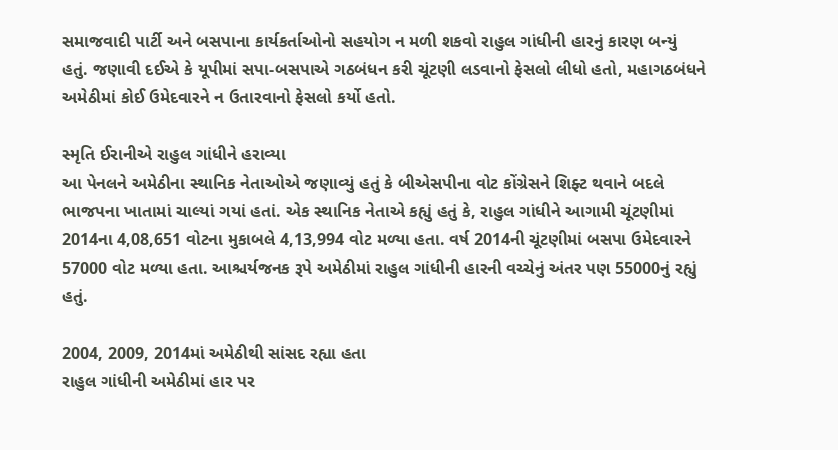સમાજવાદી પાર્ટી અને બસપાના કાર્યકર્તાઓનો સહયોગ ન મળી શકવો રાહુલ ગાંધીની હારનું કારણ બન્યું હતું. જણાવી દઈએ કે યૂપીમાં સપા-બસપાએ ગઠબંધન કરી ચૂંટણી લડવાનો ફેસલો લીધો હતો, મહાગઠબંધને અમેઠીમાં કોઈ ઉમેદવારને ન ઉતારવાનો ફેસલો કર્યો હતો.

સ્મૃતિ ઈરાનીએ રાહુલ ગાંધીને હરાવ્યા
આ પેનલને અમેઠીના સ્થાનિક નેતાઓએ જણાવ્યું હતું કે બીએસપીના વોટ કોંગ્રેસને શિફ્ટ થવાને બદલે ભાજપના ખાતામાં ચાલ્યાં ગયાં હતાં. એક સ્થાનિક નેતાએ કહ્યું હતું કે, રાહુલ ગાંધીને આગામી ચૂંટણીમાં 2014ના 4,08,651 વોટના મુકાબલે 4,13,994 વોટ મળ્યા હતા. વર્ષ 2014ની ચૂંટણીમાં બસપા ઉમેદવારને 57000 વોટ મળ્યા હતા. આશ્ચર્યજનક રૂપે અમેઠીમાં રાહુલ ગાંધીની હારની વચ્ચેનું અંતર પણ 55000નું રહ્યું હતું.

2004, 2009, 2014માં અમેઠીથી સાંસદ રહ્યા હતા
રાહુલ ગાંધીની અમેઠીમાં હાર પર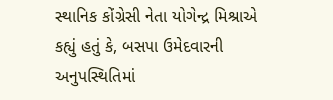સ્થાનિક કોંગ્રેસી નેતા યોગેન્દ્ર મિશ્રાએ કહ્યું હતું કે, બસપા ઉમેદવારની અનુપસ્થિતિમાં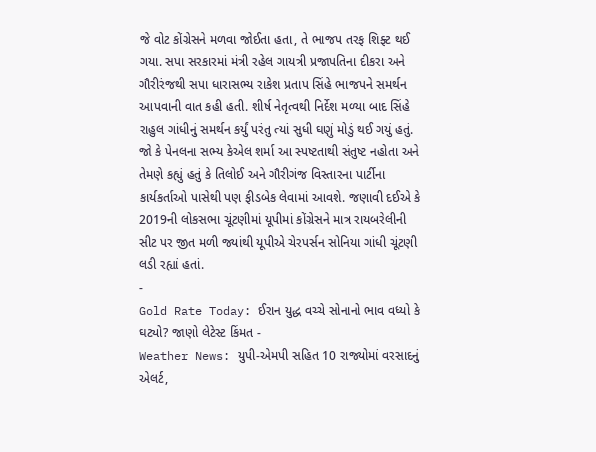જે વોટ કોંગ્રેસને મળવા જોઈતા હતા, તે ભાજપ તરફ શિફ્ટ થઈ ગયા. સપા સરકારમાં મંત્રી રહેલ ગાયત્રી પ્રજાપતિના દીકરા અને ગૌરીરંજથી સપા ધારાસભ્ય રાકેશ પ્રતાપ સિંહે ભાજપને સમર્થન આપવાની વાત કહી હતી. શીર્ષ નેતૃત્વથી નિર્દેશ મળ્યા બાદ સિંહે રાહુલ ગાંધીનું સમર્થન કર્યું પરંતુ ત્યાં સુધી ઘણું મોડું થઈ ગયું હતું. જો કે પેનલના સભ્ય કેએલ શર્મા આ સ્પષ્ટતાથી સંતુષ્ટ નહોતા અને તેમણે કહ્યું હતું કે તિલોઈ અને ગૌરીગંજ વિસ્તારના પાર્ટીના કાર્યકર્તાઓ પાસેથી પણ ફીડબેક લેવામાં આવશે. જણાવી દઈએ કે 2019ની લોકસભા ચૂંટણીમાં યૂપીમાં કોંગ્રેસને માત્ર રાયબરેલીની સીટ પર જીત મળી જ્યાંથી યૂપીએ ચેરપર્સન સોનિયા ગાંધી ચૂંટણી લડી રહ્યાં હતાં.
-
Gold Rate Today: ઈરાન યુદ્ધ વચ્ચે સોનાનો ભાવ વધ્યો કે ઘટ્યો? જાણો લેટેસ્ટ કિંમત -
Weather News: યુપી-એમપી સહિત 10 રાજ્યોમાં વરસાદનું એલર્ટ,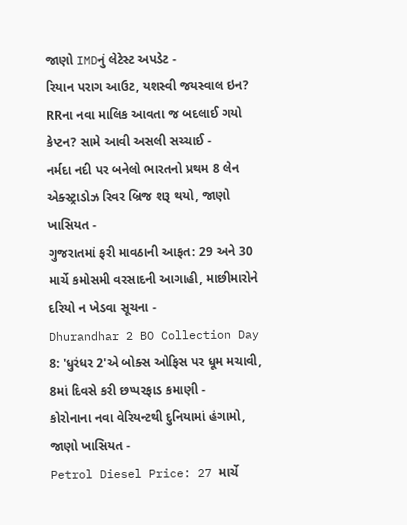જાણો IMDનું લેટેસ્ટ અપડેટ -
રિયાન પરાગ આઉટ, યશસ્વી જયસ્વાલ ઇન? RRના નવા માલિક આવતા જ બદલાઈ ગયો કેપ્ટન? સામે આવી અસલી સચ્ચાઈ -
નર્મદા નદી પર બનેલો ભારતનો પ્રથમ 8 લેન એક્સ્ટ્રાડોઝ રિવર બ્રિજ શરૂ થયો, જાણો ખાસિયત -
ગુજરાતમાં ફરી માવઠાની આફત: 29 અને 30 માર્ચે કમોસમી વરસાદની આગાહી, માછીમારોને દરિયો ન ખેડવા સૂચના -
Dhurandhar 2 BO Collection Day 8: 'ધુરંધર 2'એ બોક્સ ઓફિસ પર ધૂમ મચાવી, 8માં દિવસે કરી છપ્પરફાડ કમાણી -
કોરોનાના નવા વેરિયન્ટથી દુનિયામાં હંગામો, જાણો ખાસિયત -
Petrol Diesel Price: 27 માર્ચે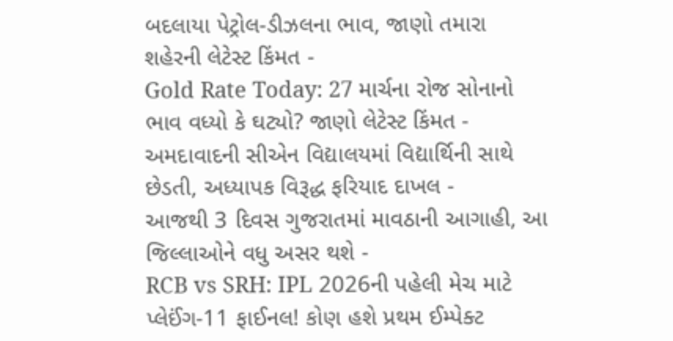બદલાયા પેટ્રોલ-ડીઝલના ભાવ, જાણો તમારા શહેરની લેટેસ્ટ કિંમત -
Gold Rate Today: 27 માર્ચના રોજ સોનાનો ભાવ વધ્યો કે ઘટ્યો? જાણો લેટેસ્ટ કિંમત -
અમદાવાદની સીએન વિદ્યાલયમાં વિદ્યાર્થિની સાથે છેડતી, અધ્યાપક વિરૂદ્ધ ફરિયાદ દાખલ -
આજથી 3 દિવસ ગુજરાતમાં માવઠાની આગાહી, આ જિલ્લાઓને વધુ અસર થશે -
RCB vs SRH: IPL 2026ની પહેલી મેચ માટે પ્લેઈંગ-11 ફાઈનલ! કોણ હશે પ્રથમ ઈમ્પેક્ટ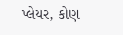પ્લેયર, કોણ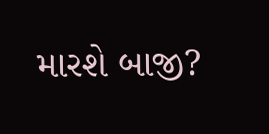મારશે બાજી?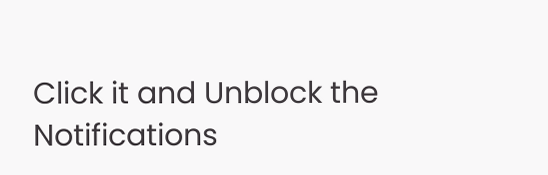Click it and Unblock the Notifications